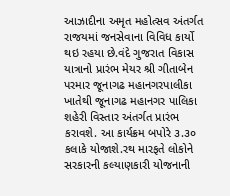આઝાદીના અમૃત મહોત્સવ અંતર્ગત રાજયમાં જનસેવાના વિવિધ કાર્યો થઇ રહયા છે.વંદે ગુજરાત વિકાસ યાત્રાનો પ્રારંભ મેયર શ્રી ગીતાબેન પરમાર જૂનાગઢ મહાનગરપાલીકા ખાતેથી જૂનાગઢ મહાનગર પાલિકા શહેરી વિસ્તાર અંતર્ગત પ્રારંભ કરાવશે. આ કાર્યક્રમ બપોરે ૩.૩૦ કલાકે યોજાશે.રથ મારફતે લોકોને સરકારની કલ્યાણકારી યોજનાની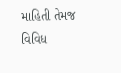માહિતી તેમજ વિવિધ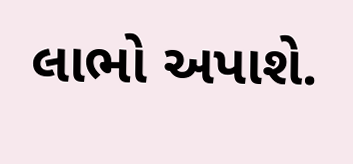લાભો અપાશે.